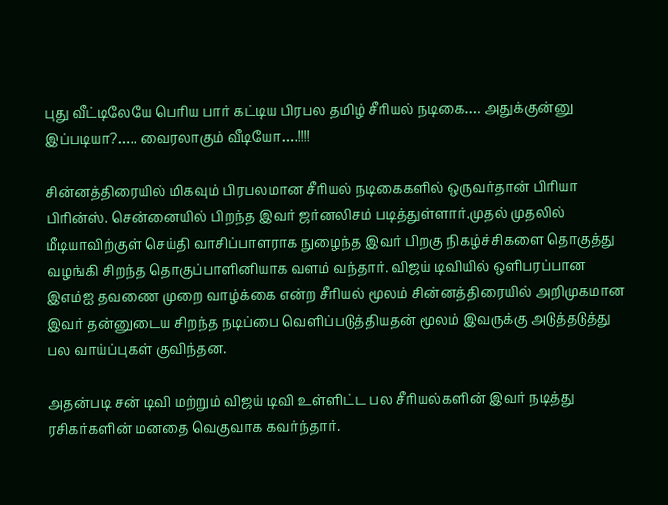புது வீட்டிலேயே பெரிய பார் கட்டிய பிரபல தமிழ் சீரியல் நடிகை…. அதுக்குன்னு இப்படியா?….. வைரலாகும் வீடியோ….!!!!

சின்னத்திரையில் மிகவும் பிரபலமான சீரியல் நடிகைகளில் ஒருவர்தான் பிரியா பிரின்ஸ். சென்னையில் பிறந்த இவர் ஜர்னலிசம் படித்துள்ளார்.முதல் முதலில் மீடியாவிற்குள் செய்தி வாசிப்பாளராக நுழைந்த இவர் பிறகு நிகழ்ச்சிகளை தொகுத்து வழங்கி சிறந்த தொகுப்பாளினியாக வளம் வந்தார். விஜய் டிவியில் ஒளிபரப்பான இஎம்ஐ தவணை முறை வாழ்க்கை என்ற சீரியல் மூலம் சின்னத்திரையில் அறிமுகமான இவர் தன்னுடைய சிறந்த நடிப்பை வெளிப்படுத்தியதன் மூலம் இவருக்கு அடுத்தடுத்து பல வாய்ப்புகள் குவிந்தன.

அதன்படி சன் டிவி மற்றும் விஜய் டிவி உள்ளிட்ட பல சீரியல்களின் இவர் நடித்து ரசிகர்களின் மனதை வெகுவாக கவர்ந்தார்.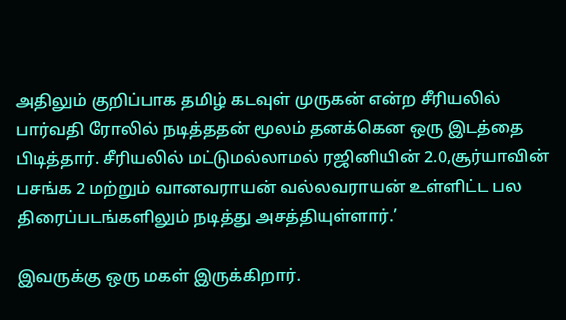அதிலும் குறிப்பாக தமிழ் கடவுள் முருகன் என்ற சீரியலில் பார்வதி ரோலில் நடித்ததன் மூலம் தனக்கென ஒரு இடத்தை பிடித்தார். சீரியலில் மட்டுமல்லாமல் ரஜினியின் 2.0,சூர்யாவின் பசங்க 2 மற்றும் வானவராயன் வல்லவராயன் உள்ளிட்ட பல திரைப்படங்களிலும் நடித்து அசத்தியுள்ளார்.’

இவருக்கு ஒரு மகள் இருக்கிறார்.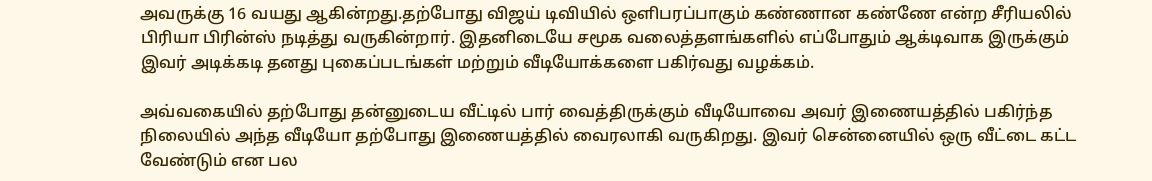அவருக்கு 16 வயது ஆகின்றது.தற்போது விஜய் டிவியில் ஒளிபரப்பாகும் கண்ணான கண்ணே என்ற சீரியலில் பிரியா பிரின்ஸ் நடித்து வருகின்றார். இதனிடையே சமூக வலைத்தளங்களில் எப்போதும் ஆக்டிவாக இருக்கும் இவர் அடிக்கடி தனது புகைப்படங்கள் மற்றும் வீடியோக்களை பகிர்வது வழக்கம்.

அவ்வகையில் தற்போது தன்னுடைய வீட்டில் பார் வைத்திருக்கும் வீடியோவை அவர் இணையத்தில் பகிர்ந்த நிலையில் அந்த வீடியோ தற்போது இணையத்தில் வைரலாகி வருகிறது. இவர் சென்னையில் ஒரு வீட்டை கட்ட வேண்டும் என பல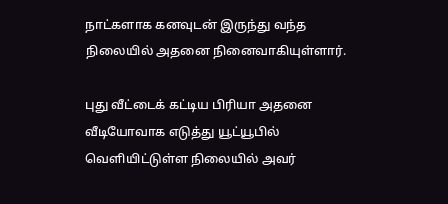நாட்களாக கனவுடன் இருந்து வந்த நிலையில் அதனை நினைவாகியுள்ளார்.

புது வீட்டைக் கட்டிய பிரியா அதனை வீடியோவாக எடுத்து யூட்யூபில் வெளியிட்டுள்ள நிலையில் அவர்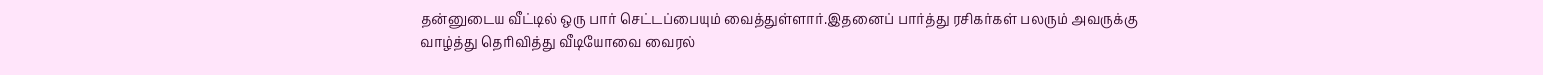தன்னுடைய வீட்டில் ஒரு பார் செட்டப்பையும் வைத்துள்ளார்.இதனைப் பார்த்து ரசிகர்கள் பலரும் அவருக்கு வாழ்த்து தெரிவித்து வீடியோவை வைரல்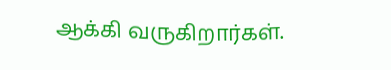ஆக்கி வருகிறார்கள்.